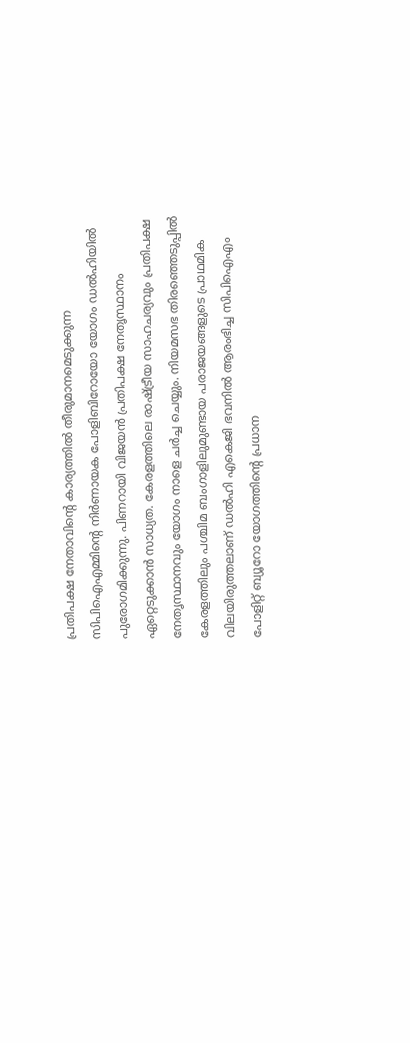പ്രതിപക്ഷ നേതാവിൻ്റെ കാര്യത്തിൽ തീരുമാനമെടുക്കുന്ന സിപിഐഎമ്മിന്റെ നിർണായക പോളിബിറോയോ യോഗം ഡൽഹിയിൽ പുരോഗമിക്കുന്നു. പിണറായി വിജയൻ പ്രതിപക്ഷ നേതൃസ്ഥാനം ഏറ്റെടുക്കാൻ സാധ്യത. കേരളത്തിലെ രാഷ്ട്രീയ സാഹചര്യവും പ്രതിപക്ഷ നേതൃസ്ഥാനവും യോഗം നാളെ ചർച്ച ചെയ്യും. നിയമസഭ തിരഞ്ഞെടുപ്പിൽ കേരളത്തിലും പശ്ചിമ ബംഗാളിലുമുണ്ടായ പരാജയങ്ങളുടെ പ്രാഥമിക വിലയിരുത്തലാണ് ഡൽഹി എകെജി ഭവനിൽ ആരംഭിച്ച സിപിഐഎം പോളിറ്റ് ബ്യൂറോ യോഗത്തിന്റെ പ്രധാന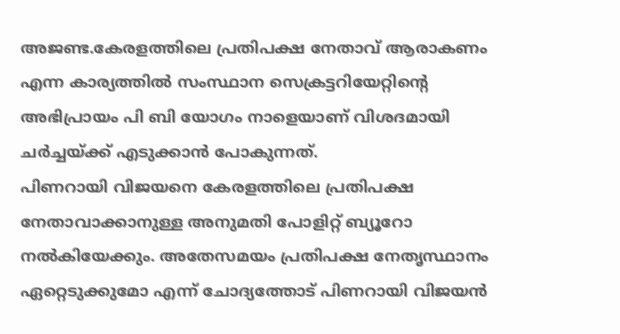അജണ്ട.കേരളത്തിലെ പ്രതിപക്ഷ നേതാവ് ആരാകണം എന്ന കാര്യത്തിൽ സംസ്ഥാന സെക്രട്ടറിയേറ്റിന്റെ അഭിപ്രായം പി ബി യോഗം നാളെയാണ് വിശദമായി ചർച്ചയ്ക്ക് എടുക്കാൻ പോകുന്നത്.
പിണറായി വിജയനെ കേരളത്തിലെ പ്രതിപക്ഷ നേതാവാക്കാനുള്ള അനുമതി പോളിറ്റ് ബ്യൂറോ നൽകിയേക്കും. അതേസമയം പ്രതിപക്ഷ നേതൃസ്ഥാനം ഏറ്റെടുക്കുമോ എന്ന് ചോദ്യത്തോട് പിണറായി വിജയൻ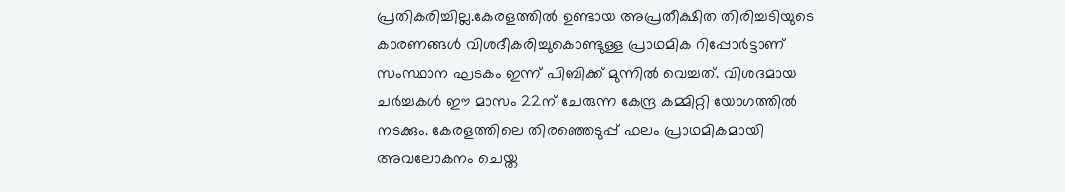പ്രതികരിച്ചില്ല.കേരളത്തിൽ ഉണ്ടായ അപ്രതീക്ഷിത തിരിച്ചടിയുടെ കാരണങ്ങൾ വിശദീകരിച്ചുകൊണ്ടുള്ള പ്രാഥമിക റിപ്പോർട്ടാണ് സംസ്ഥാന ഘടകം ഇന്ന് പിബിക്ക് മുന്നിൽ വെച്ചത്. വിശദമായ ചർച്ചകൾ ഈ മാസം 22ന് ചേരുന്ന കേന്ദ്ര കമ്മിറ്റി യോഗത്തിൽ നടക്കും. കേരളത്തിലെ തിരഞ്ഞെടുപ്പ് ഫലം പ്രാഥമികമായി അവലോകനം ചെയ്ത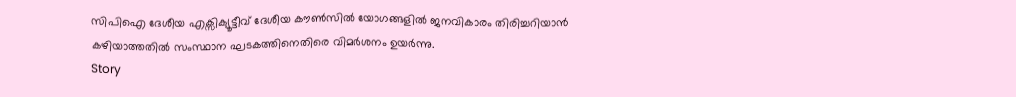സിപിഐ ദേശീയ എക്സിക്യൂട്ടീവ് ദേശീയ കൗൺസിൽ യോഗങ്ങളിൽ ജനവികാരം തിരിച്ചറിയാൻ കഴിയാത്തതിൽ സംസ്ഥാന ഘടകത്തിനെതിരെ വിമർശനം ഉയർന്നു.
Story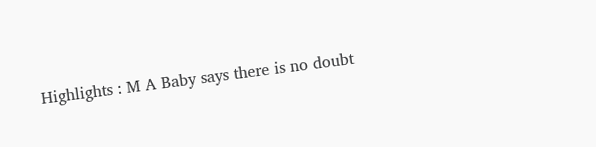Highlights : M A Baby says there is no doubt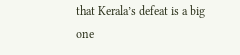that Kerala’s defeat is a big one